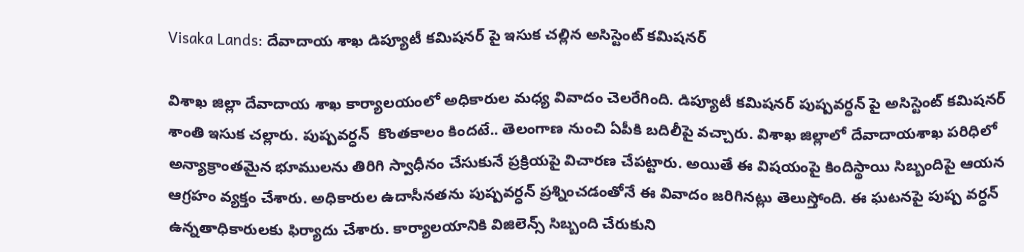Visaka Lands: దేవాదాయ శాఖ డిప్యూటీ కమిషనర్ పై ఇసుక చల్లిన అసిస్టెంట్ కమిషనర్

విశాఖ జిల్లా దేవాదాయ శాఖ కార్యాలయంలో అధికారుల మధ్య వివాదం చెలరేగింది. డిప్యూటీ కమిషనర్ పుష్పవర్ధన్ పై అసిస్టెంట్‌ కమిషనర్‌ శాంతి ఇసుక చల్లారు. పుష్పవర్ధన్‌  కొంతకాలం కిందటే.. తెలంగాణ నుంచి ఏపీకి బదిలీపై వచ్చారు. విశాఖ జిల్లాలో దేవాదాయశాఖ పరిధిలో అన్యాక్రాంతమైన భూములను తిరిగి స్వాధీనం చేసుకునే ప్రక్రియపై విచారణ చేపట్టారు. అయితే ఈ విషయంపై కిందిస్థాయి సిబ్బందిపై ఆయన ఆగ్రహం వ్యక్తం చేశారు. అధికారుల ఉదాసీనతను పుష్పవర్ధన్‌ ప్రశ్నించడంతోనే ఈ వివాదం జరిగినట్లు తెలుస్తోంది. ఈ ఘటనపై పుష్ప వర్ధన్ ఉన్నతాధికారులకు ఫిర్యాదు చేశారు. కార్యాలయానికి విజిలెన్స్‌ సిబ్బంది చేరుకుని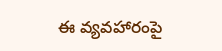ఈ వ్యవహారంపై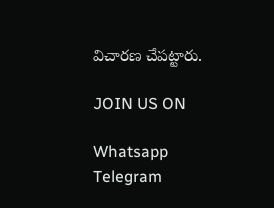విచారణ చేపట్టారు.

JOIN US ON

Whatsapp
Telegram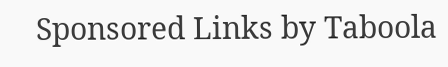Sponsored Links by Taboola